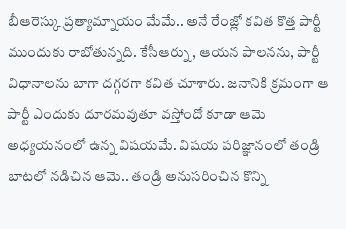బీఆరెస్కు ప్రత్యామ్నాయం మేమే.. అనే రేంజ్లో కవిత కొత్త పార్టీ ముందుకు రాబోతున్నది. కేసీఆర్ను, ఆయన పాలనను, పార్టీ విధానాలను బాగా దగ్గరగా కవిత చూశారు. జనానికి క్రమంగా ఆ పార్టీ ఎందుకు దూరమవుతూ వస్తోందో కూడా ఆమె అధ్యయనంలో ఉన్న విషయమే. విషయ పరిజ్ఞానంలో తండ్రి బాటలో నడిచిన ఆమె.. తండ్రి అనుసరించిన కొన్ని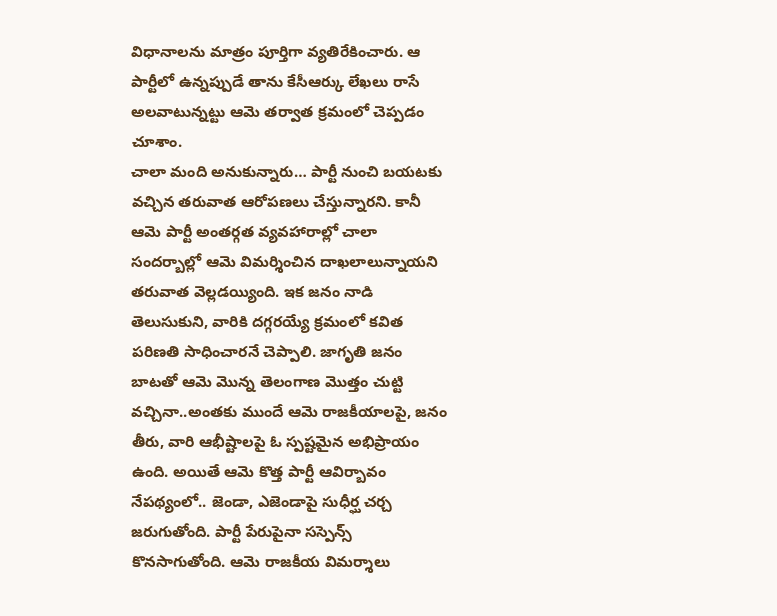విధానాలను మాత్రం పూర్తిగా వ్యతిరేకించారు. ఆ పార్టీలో ఉన్నప్పుడే తాను కేసీఆర్కు లేఖలు రాసే అలవాటున్నట్టు ఆమె తర్వాత క్రమంలో చెప్పడం చూశాం.
చాలా మంది అనుకున్నారు… పార్టీ నుంచి బయటకు వచ్చిన తరువాత ఆరోపణలు చేస్తున్నారని. కానీ ఆమె పార్టీ అంతర్గత వ్యవహారాల్లో చాలా సందర్బాల్లో ఆమె విమర్శించిన దాఖలాలున్నాయని తరువాత వెల్లడయ్యింది. ఇక జనం నాడి తెలుసుకుని, వారికి దగ్గరయ్యే క్రమంలో కవిత పరిణతి సాధించారనే చెప్పాలి. జాగృతి జనం బాటతో ఆమె మొన్న తెలంగాణ మొత్తం చుట్టి వచ్చినా..అంతకు ముందే ఆమె రాజకీయాలపై, జనం తీరు, వారి ఆభీష్టాలపై ఓ స్పష్టమైన అభిప్రాయం ఉంది. అయితే ఆమె కొత్త పార్టీ ఆవిర్బావం నేపథ్యంలో.. జెండా, ఎజెండాపై సుధీర్ఘ చర్చ జరుగుతోంది. పార్టీ పేరుపైనా సస్పెన్స్ కొనసాగుతోంది. ఆమె రాజకీయ విమర్శాలు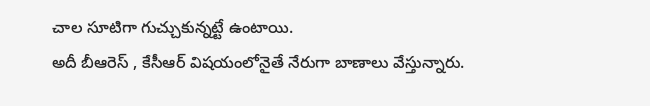చాల సూటిగా గుచ్చుకున్నట్టే ఉంటాయి.
అదీ బీఆరెస్ , కేసీఆర్ విషయంలోనైతే నేరుగా బాణాలు వేస్తున్నారు.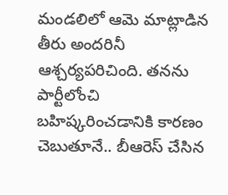మండలిలో ఆమె మాట్లాడిన తీరు అందరినీ ఆశ్చర్యపరిచింది. తనను పార్టీలోంచి బహిష్కరించడానికి కారణం చెబుతూనే.. బీఆరెస్ చేసిన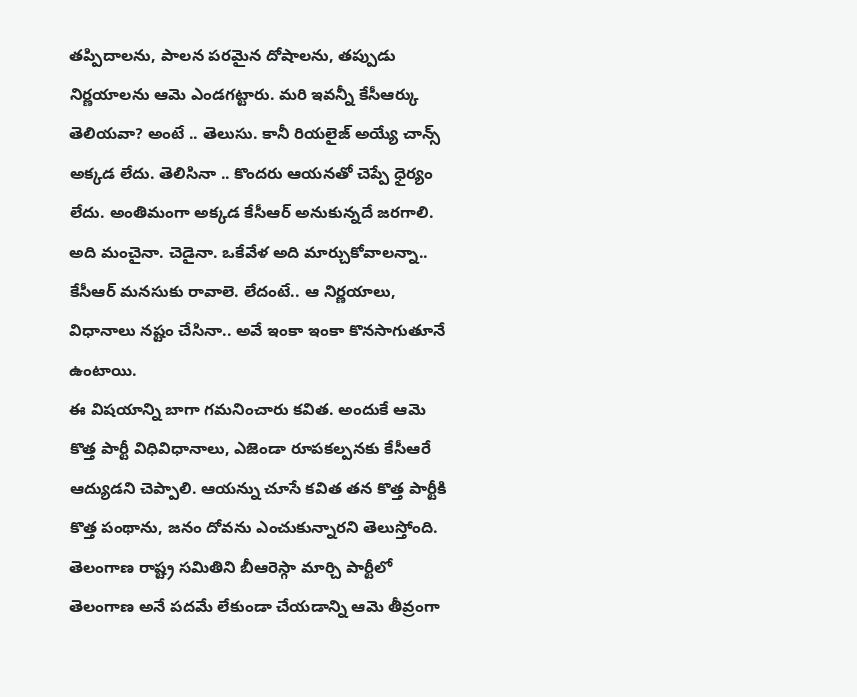తప్పిదాలను, పాలన పరమైన దోషాలను, తప్పుడు నిర్ణయాలను ఆమె ఎండగట్టారు. మరి ఇవన్నీ కేసీఆర్కు తెలియవా? అంటే .. తెలుసు. కానీ రియలైజ్ అయ్యే చాన్స్ అక్కడ లేదు. తెలిసినా .. కొందరు ఆయనతో చెప్పే ధైర్యం లేదు. అంతిమంగా అక్కడ కేసీఆర్ అనుకున్నదే జరగాలి. అది మంచైనా. చెడైనా. ఒకేవేళ అది మార్చుకోవాలన్నా.. కేసీఆర్ మనసుకు రావాలె. లేదంటే.. ఆ నిర్ణయాలు, విధానాలు నష్టం చేసినా.. అవే ఇంకా ఇంకా కొనసాగుతూనే ఉంటాయి.
ఈ విషయాన్ని బాగా గమనించారు కవిత. అందుకే ఆమె కొత్త పార్టీ విధివిధానాలు, ఎజెండా రూపకల్పనకు కేసీఆరే ఆద్యుడని చెప్పాలి. ఆయన్ను చూసే కవిత తన కొత్త పార్టీకి కొత్త పంథాను, జనం దోవను ఎంచుకున్నారని తెలుస్తోంది. తెలంగాణ రాష్ట్ర సమితిని బీఆరెస్గా మార్చి పార్టీలో తెలంగాణ అనే పదమే లేకుండా చేయడాన్ని ఆమె తీవ్రంగా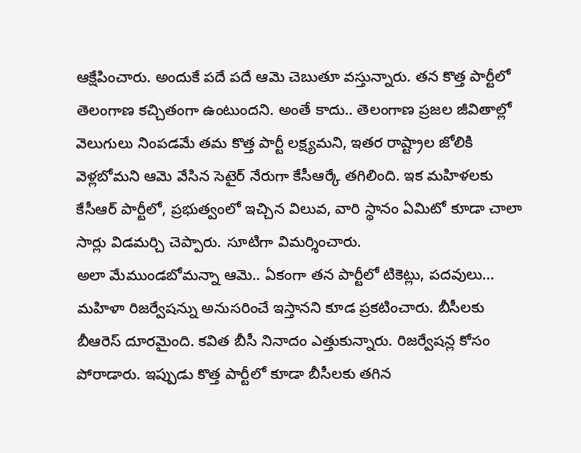ఆక్షేపించారు. అందుకే పదే పదే ఆమె చెబుతూ వస్తున్నారు. తన కొత్త పార్టీలో తెలంగాణ కచ్చితంగా ఉంటుందని. అంతే కాదు.. తెలంగాణ ప్రజల జీవితాల్లో వెలుగులు నింపడమే తమ కొత్త పార్టీ లక్ష్యమని, ఇతర రాష్ట్రాల జోలికి వెళ్లబోమని ఆమె వేసిన సెటైర్ నేరుగా కేసీఆర్కే తగిలింది. ఇక మహిళలకు కేసీఆర్ పార్టీలో, ప్రభుత్వంలో ఇచ్చిన విలువ, వారి స్థానం ఏమిటో కూడా చాలా సార్లు విడమర్చి చెప్పారు. సూటిగా విమర్శించారు.
అలా మేముండబోమన్నా ఆమె.. ఏకంగా తన పార్టీలో టికెట్లు, పదవులు… మహిళా రిజర్వేషన్ను అనుసరించే ఇస్తానని కూడ ప్రకటించారు. బీసీలకు బీఆరెస్ దూరమైంది. కవిత బీసీ నినాదం ఎత్తుకున్నారు. రిజర్వేషన్ల కోసం పోరాడారు. ఇప్పుడు కొత్త పార్టీలో కూడా బీసీలకు తగిన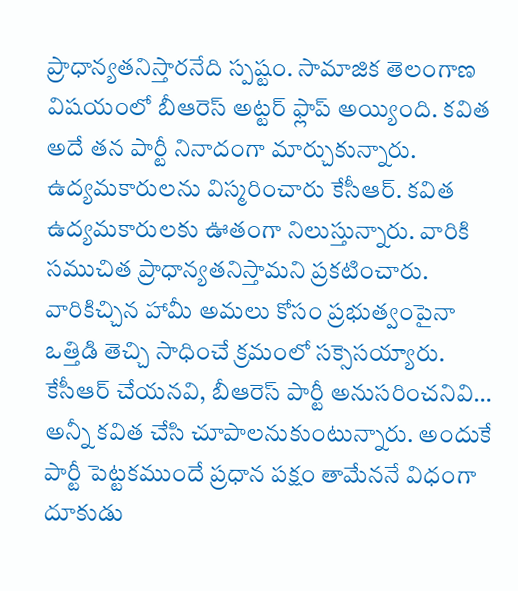ప్రాధాన్యతనిస్తారనేది స్పష్టం. సామాజిక తెలంగాణ విషయంలో బీఆరెస్ అట్టర్ ఫ్లాప్ అయ్యింది. కవిత అదే తన పార్టీ నినాదంగా మార్చుకున్నారు. ఉద్యమకారులను విస్మరించారు కేసీఆర్. కవిత ఉద్యమకారులకు ఊతంగా నిలుస్తున్నారు. వారికి సముచిత ప్రాధాన్యతనిస్తామని ప్రకటించారు. వారికిచ్చిన హామీ అమలు కోసం ప్రభుత్వంపైనా ఒత్తిడి తెచ్చి సాధించే క్రమంలో సక్సెసయ్యారు.
కేసీఆర్ చేయనవి, బీఆరెస్ పార్టీ అనుసరించనివి… అన్నీ కవిత చేసి చూపాలనుకుంటున్నారు. అందుకే పార్టీ పెట్టకముందే ప్రధాన పక్షం తామేననే విధంగా దూకుడు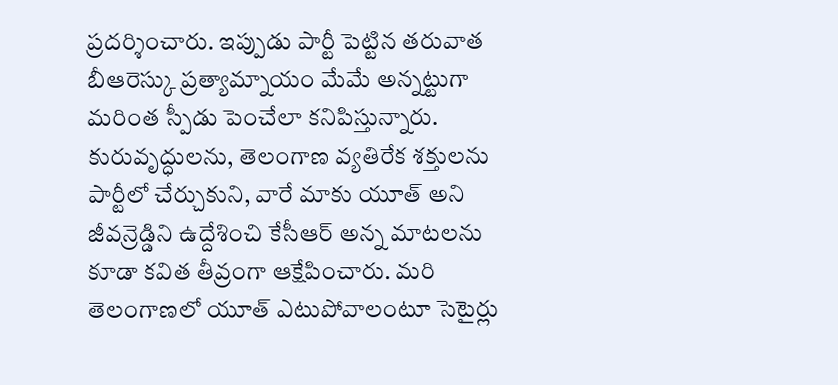ప్రదర్శించారు. ఇప్పుడు పార్టీ పెట్టిన తరువాత బీఆరెస్కు ప్రత్యామ్నాయం మేమే అన్నట్టుగా మరింత స్పీడు పెంచేలా కనిపిస్తున్నారు.
కురువృద్ధులను, తెలంగాణ వ్యతిరేక శక్తులను పార్టీలో చేర్చుకుని, వారే మాకు యూత్ అని జీవన్రెడ్డిని ఉద్దేశించి కేసీఆర్ అన్న మాటలను కూడా కవిత తీవ్రంగా ఆక్షేపించారు. మరి తెలంగాణలో యూత్ ఎటుపోవాలంటూ సెటైర్లు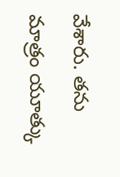వేశారు. తను మాత్రం యూత్కు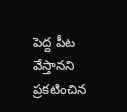పెద్ద పీట వేస్తానని ప్రకటించిన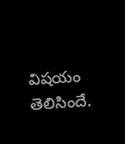విషయం తెలిసిందే.